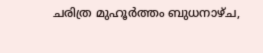ചരിത്ര മുഹൂര്‍ത്തം ബുധനാഴ്ച,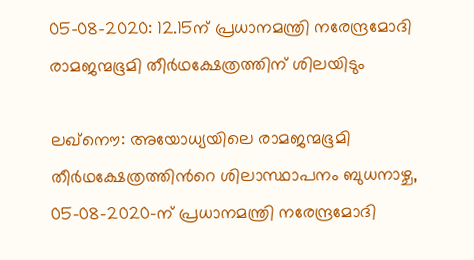05-08-2020: 12.15ന് പ്രധാനമന്ത്രി നരേന്ദ്രമോദി രാമജന്മഭൂമി തീർഥക്ഷേത്രത്തിന് ശിലയിടും

ലഖ്നൌ: അയോധ്യയിലെ രാമജന്മഭൂമി തീർഥക്ഷേത്രത്തിന്‍റെ ശിലാസ്ഥാപനം ബുധനാഴ്ച, 05-08-2020-ന് പ്രധാനമന്ത്രി നരേന്ദ്രമോദി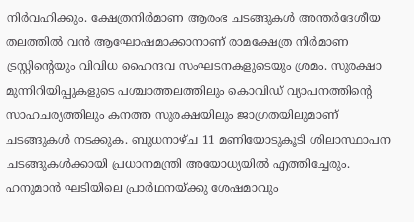നിര്‍വഹിക്കും. ക്ഷേത്രനിര്‍മാണ ആരംഭ ചടങ്ങുകള്‍ അന്തര്‍ദേശീയ തലത്തില്‍ വന്‍ ആഘോഷമാക്കാനാണ് രാമക്ഷേത്ര നിര്‍മാണ ട്രസ്റ്റിന്റെയും വിവിധ ഹൈന്ദവ സംഘടനകളുടെയും ശ്രമം. സുരക്ഷാ മുന്നിറിയിപ്പുകളുടെ പശ്ചാത്തലത്തിലും കൊവിഡ് വ്യാപനത്തിന്റെ സാഹചര്യത്തിലും കനത്ത സുരക്ഷയിലും ജാഗ്രതയിലുമാണ് ചടങ്ങുകള്‍ നടക്കുക. ബുധനാഴ്ച 11 മണിയോടുകൂടി ശിലാസ്ഥാപന ചടങ്ങുകള്‍ക്കായി പ്രധാനമന്ത്രി അയോധ്യയില്‍ എത്തിച്ചേരും. ഹനുമാന്‍ ഘടിയിലെ പ്രാര്‍ഥനയ്ക്കു ശേഷമാവും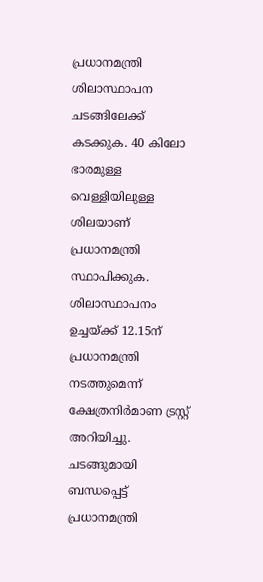പ്രധാനമന്ത്രി ശിലാസ്ഥാപന ചടങ്ങിലേക്ക് കടക്കുക. 40 കിലോ ഭാരമുള്ള വെള്ളിയിലുള്ള ശിലയാണ് പ്രധാനമന്ത്രി സ്ഥാപിക്കുക. ശിലാസ്ഥാപനം ഉച്ചയ്ക്ക് 12.15ന് പ്രധാനമന്ത്രി നടത്തുമെന്ന് ക്ഷേത്രനിര്‍മാണ ട്രസ്റ്റ് അറിയിച്ചു. ചടങ്ങുമായി ബന്ധപ്പെട്ട് പ്രധാനമന്ത്രി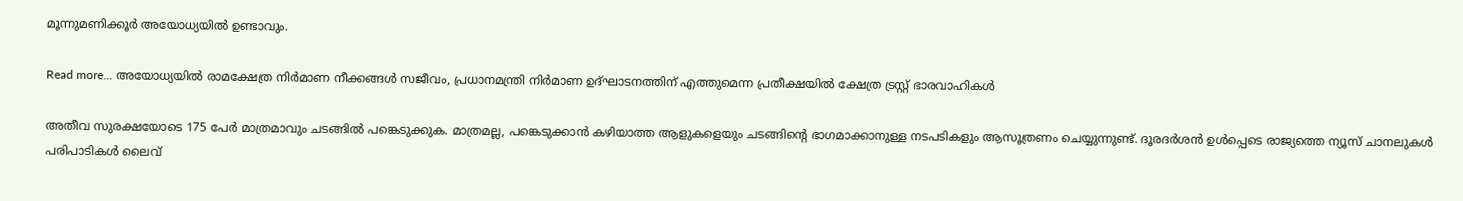മൂന്നുമണിക്കൂര്‍ അയോധ്യയില്‍ ഉണ്ടാവും.

Read more… അയോധ്യയില്‍ രാമക്ഷേത്ര നിര്‍മാണ നീക്കങ്ങള്‍ സജീവം, പ്രധാനമന്ത്രി നിര്‍മാണ ഉദ്ഘാടനത്തിന് എത്തുമെന്ന പ്രതീക്ഷയില്‍ ക്ഷേത്ര ട്രസ്റ്റ് ഭാരവാഹികള്‍

അതീവ സുരക്ഷയോടെ 175 പേര്‍ മാത്രമാവും ചടങ്ങില്‍ പങ്കെടുക്കുക. മാത്രമല്ല, പങ്കെടുക്കാന്‍ കഴിയാത്ത ആളുകളെയും ചടങ്ങിന്റെ ഭാഗമാക്കാനുള്ള നടപടികളും ആസൂത്രണം ചെയ്യുന്നുണ്ട്. ദൂരദര്‍ശന്‍ ഉള്‍പ്പെടെ രാജ്യത്തെ ന്യൂസ് ചാനലുകള്‍ പരിപാടികള്‍ ലൈവ്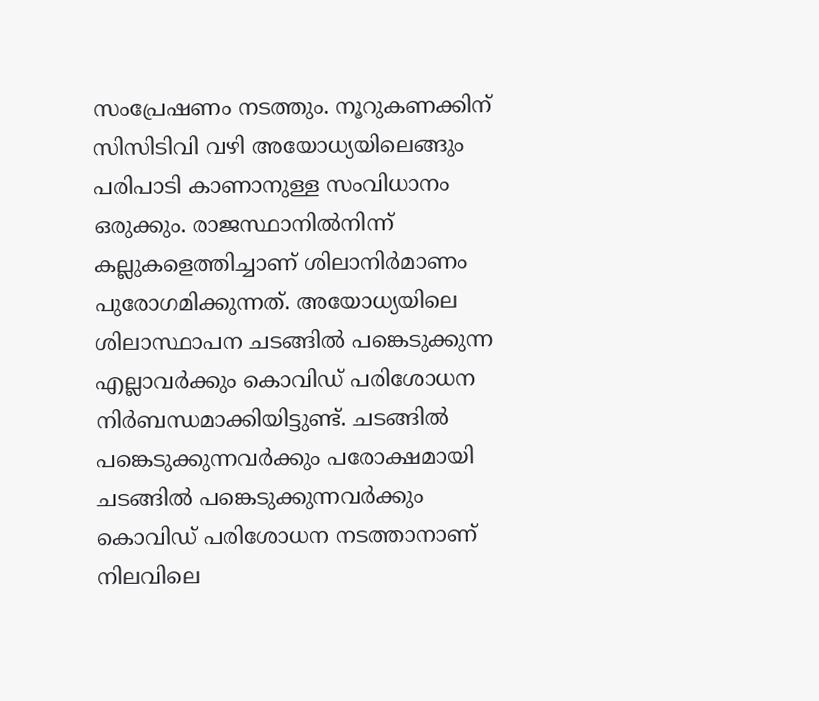സംപ്രേഷണം നടത്തും. നൂറുകണക്കിന് സിസിടിവി വഴി അയോധ്യയിലെങ്ങും പരിപാടി കാണാനുള്ള സംവിധാനം ഒരുക്കും. രാജസ്ഥാനില്‍നിന്ന് കല്ലുകളെത്തിച്ചാണ് ശിലാനിര്‍മാണം പുരോഗമിക്കുന്നത്. അയോധ്യയിലെ ശിലാസ്ഥാപന ചടങ്ങില്‍ പങ്കെടുക്കുന്ന എല്ലാവര്‍ക്കും കൊവിഡ് പരിശോധന നിര്‍ബന്ധമാക്കിയിട്ടുണ്ട്. ചടങ്ങില്‍ പങ്കെടുക്കുന്നവര്‍ക്കും പരോക്ഷമായി ചടങ്ങില്‍ പങ്കെടുക്കുന്നവര്‍ക്കും കൊവിഡ് പരിശോധന നടത്താനാണ് നിലവിലെ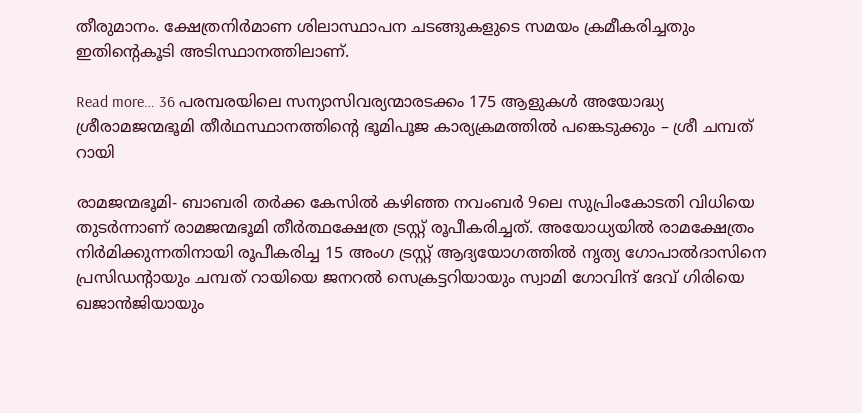തീരുമാനം. ക്ഷേത്രനിര്‍മാണ ശിലാസ്ഥാപന ചടങ്ങുകളുടെ സമയം ക്രമീകരിച്ചതും ഇതിന്റെകൂടി അടിസ്ഥാനത്തിലാണ്.

Read more… 36 പരമ്പരയിലെ സന്യാസിവര്യന്മാരടക്കം 175 ആളുകള്‍ അയോദ്ധ്യ ശ്രീരാമജന്മഭൂമി തീര്‍ഥസ്ഥാനത്തിന്റെ ഭൂമിപൂജ കാര്യക്രമത്തില്‍ പങ്കെടുക്കും – ശ്രീ ചമ്പത് റായി

രാമജന്മഭൂമി- ബാബരി തര്‍ക്ക കേസില്‍ കഴിഞ്ഞ നവംബര്‍ 9ലെ സുപ്രിംകോടതി വിധിയെ തുടര്‍ന്നാണ് രാമജന്മഭൂമി തീര്‍ത്ഥക്ഷേത്ര ട്രസ്റ്റ് രൂപീകരിച്ചത്. അയോധ്യയില്‍ രാമക്ഷേത്രം നിര്‍മിക്കുന്നതിനായി രൂപീകരിച്ച 15 അംഗ ട്രസ്റ്റ് ആദ്യയോഗത്തില്‍ നൃത്യ ഗോപാല്‍ദാസിനെ പ്രസിഡന്റായും ചമ്പത് റായിയെ ജനറല്‍ സെക്രട്ടറിയായും സ്വാമി ഗോവിന്ദ് ദേവ് ഗിരിയെ ഖജാന്‍ജിയായും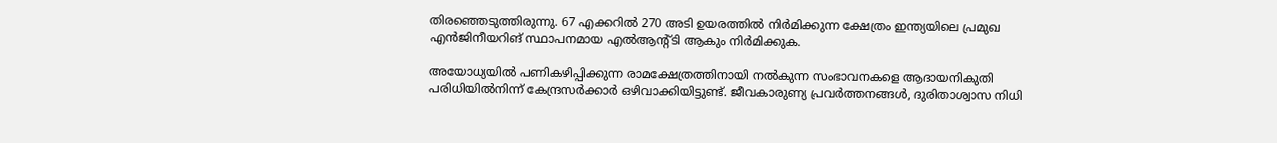തിരഞ്ഞെടുത്തിരുന്നു. 67 എക്കറില്‍ 270 അടി ഉയരത്തില്‍ നിര്‍മിക്കുന്ന ക്ഷേത്രം ഇന്ത്യയിലെ പ്രമുഖ എന്‍ജിനീയറിങ് സ്ഥാപനമായ എല്‍ആന്റ്ടി ആകും നിര്‍മിക്കുക.

അയോധ്യയില്‍ പണികഴിപ്പിക്കുന്ന രാമക്ഷേത്രത്തിനായി നല്‍കുന്ന സംഭാവനകളെ ആദായനികുതി പരിധിയില്‍നിന്ന് കേന്ദ്രസര്‍ക്കാര്‍ ഒഴിവാക്കിയിട്ടുണ്ട്. ജീവകാരുണ്യ പ്രവര്‍ത്തനങ്ങള്‍, ദുരിതാശ്വാസ നിധി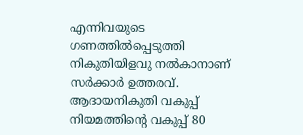എന്നിവയുടെ ഗണത്തില്‍പ്പെടുത്തി നികുതിയിളവു നല്‍കാനാണ് സര്‍ക്കാര്‍ ഉത്തരവ്. ആദായനികുതി വകുപ്പ് നിയമത്തിന്റെ വകുപ്പ് 80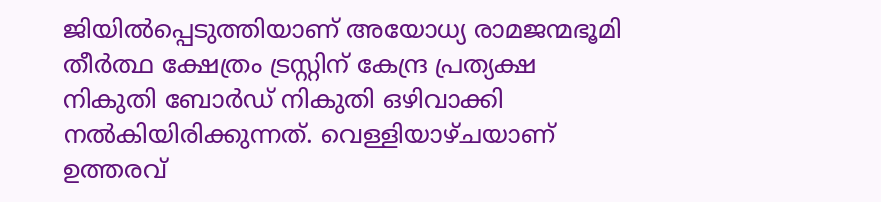ജിയില്‍പ്പെടുത്തിയാണ് അയോധ്യ രാമജന്മഭൂമി തീര്‍ത്ഥ ക്ഷേത്രം ട്രസ്റ്റിന് കേന്ദ്ര പ്രത്യക്ഷ നികുതി ബോര്‍ഡ് നികുതി ഒഴിവാക്കി നല്‍കിയിരിക്കുന്നത്. വെള്ളിയാഴ്ചയാണ് ഉത്തരവ്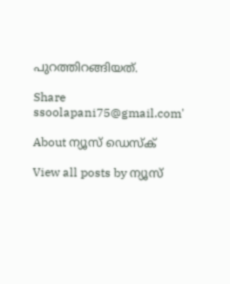പുറത്തിറങ്ങിയത്.

Share
ssoolapani75@gmail.com'

About ന്യൂസ് ഡെസ്ക്

View all posts by ന്യൂസ്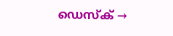ഡെസ്ക് →